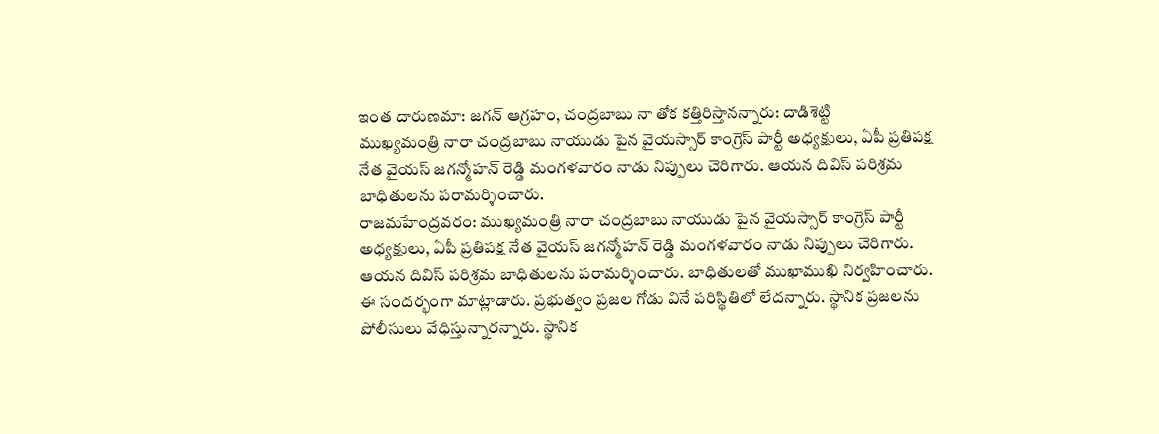ఇంత దారుణమా: జగన్ ఆగ్రహం, చంద్రబాబు నా తోక కత్తిరిస్తానన్నారు: దాడిశెట్టి
ముఖ్యమంత్రి నారా చంద్రబాబు నాయుడు పైన వైయస్సార్ కాంగ్రెస్ పార్టీ అధ్యక్షులు, ఏపీ ప్రతిపక్ష నేత వైయస్ జగన్మోహన్ రెడ్డి మంగళవారం నాడు నిప్పులు చెరిగారు. ఆయన దివిస్ పరిశ్రమ బాధితులను పరామర్శించారు.
రాజమహేంద్రవరం: ముఖ్యమంత్రి నారా చంద్రబాబు నాయుడు పైన వైయస్సార్ కాంగ్రెస్ పార్టీ అధ్యక్షులు, ఏపీ ప్రతిపక్ష నేత వైయస్ జగన్మోహన్ రెడ్డి మంగళవారం నాడు నిప్పులు చెరిగారు. ఆయన దివిస్ పరిశ్రమ బాధితులను పరామర్శించారు. బాధితులతో ముఖాముఖి నిర్వహించారు.
ఈ సందర్భంగా మాట్లాడారు. ప్రభుత్వం ప్రజల గోడు వినే పరిస్థితిలో లేదన్నారు. స్థానిక ప్రజలను పోలీసులు వేధిస్తున్నారన్నారు. స్థానిక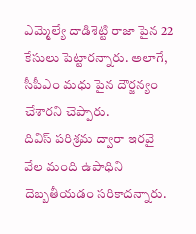ఎమ్మెల్యే దాడిశెట్టి రాజా పైన 22 కేసులు పెట్టారన్నారు. అలాగే, సీపీఎం మధు పైన దౌర్జన్యం చేశారని చెప్పారు.
దివిస్ పరిశ్రమ ద్వారా ఇరవై వేల మంది ఉపాధిని దెబ్బతీయడం సరికాదన్నారు.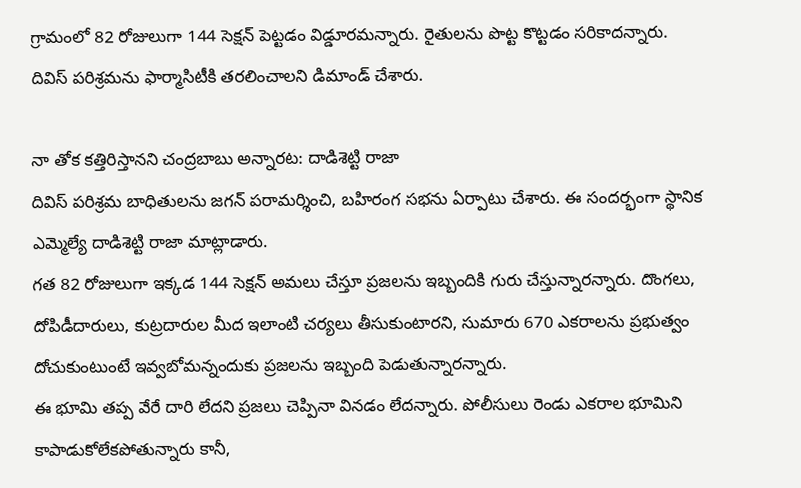గ్రామంలో 82 రోజులుగా 144 సెక్షన్ పెట్టడం విడ్డూరమన్నారు. రైతులను పొట్ట కొట్టడం సరికాదన్నారు. దివిస్ పరిశ్రమను ఫార్మాసిటీకి తరలించాలని డిమాండ్ చేశారు.

నా తోక కత్తిరిస్తానని చంద్రబాబు అన్నారట: దాడిశెట్టి రాజా
దివిస్ పరిశ్రమ బాధితులను జగన్ పరామర్శించి, బహిరంగ సభను ఏర్పాటు చేశారు. ఈ సందర్భంగా స్థానిక ఎమ్మెల్యే దాడిశెట్టి రాజా మాట్లాడారు.
గత 82 రోజులుగా ఇక్కడ 144 సెక్షన్ అమలు చేస్తూ ప్రజలను ఇబ్బందికి గురు చేస్తున్నారన్నారు. దొంగలు, దోపిడీదారులు, కుట్రదారుల మీద ఇలాంటి చర్యలు తీసుకుంటారని, సుమారు 670 ఎకరాలను ప్రభుత్వం దోచుకుంటుంటే ఇవ్వబోమన్నందుకు ప్రజలను ఇబ్బంది పెడుతున్నారన్నారు.
ఈ భూమి తప్ప వేరే దారి లేదని ప్రజలు చెప్పినా వినడం లేదన్నారు. పోలీసులు రెండు ఎకరాల భూమిని కాపాడుకోలేకపోతున్నారు కానీ,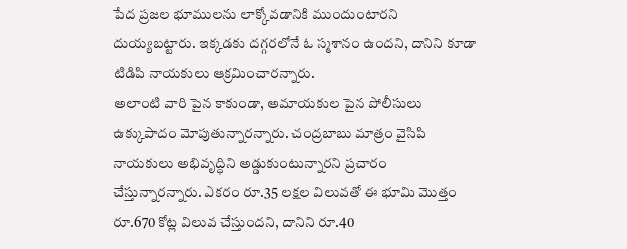పేద ప్రజల భూములను లాక్కోవడానికి ముందుంటారని దుయ్యబట్టారు. ఇక్కడకు దగ్గరలోనే ఓ స్మశానం ఉందని, దానిని కూడా టిడిపి నాయకులు ఆక్రమించారన్నారు.
అలాంటి వారి పైన కాకుండా, అమాయకుల పైన పోలీసులు ఉక్కుపాదం మోపుతున్నారన్నారు. చంద్రబాబు మాత్రం వైసిపి నాయకులు అభివృద్ధిని అడ్డుకుంటున్నారని ప్రచారం చేస్తున్నారన్నారు. ఎకరం రూ.35 లక్షల విలువతో ఈ భూమి మొత్తం రూ.670 కోట్ల విలువ చేస్తుందని, దానిని రూ.40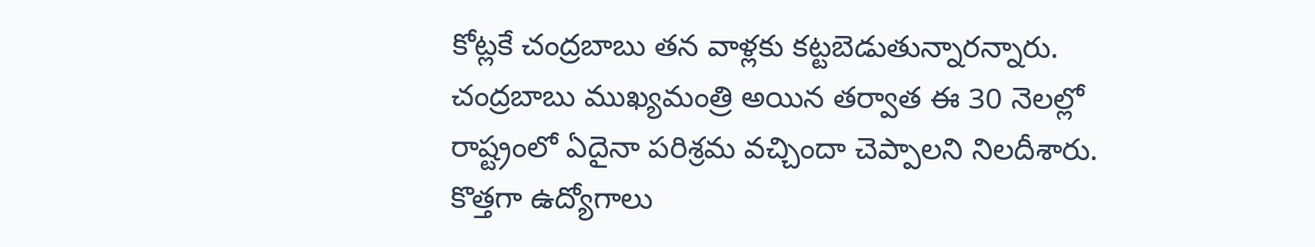కోట్లకే చంద్రబాబు తన వాళ్లకు కట్టబెడుతున్నారన్నారు.
చంద్రబాబు ముఖ్యమంత్రి అయిన తర్వాత ఈ 30 నెలల్లో రాష్ట్రంలో ఏదైనా పరిశ్రమ వచ్చిందా చెప్పాలని నిలదీశారు. కొత్తగా ఉద్యోగాలు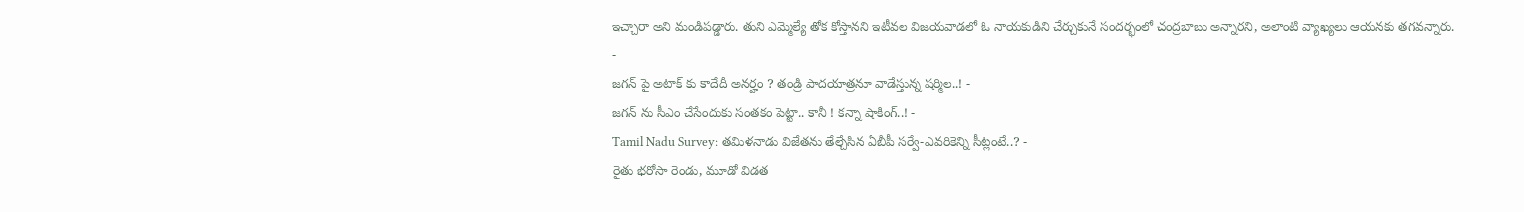ఇచ్చారా అని మండిపడ్డారు. తుని ఎమ్మెల్యే తోక కోస్తానని ఇటీవల విజయవాడలో ఓ నాయకుడిని చేర్చుకునే సందర్భంలో చంద్రబాబు అన్నారని, అలాంటి వ్యాఖ్యలు ఆయనకు తగవన్నారు.
-
జగన్ పై అటాక్ కు కాదేదీ అనర్హం ? తండ్రి పాదయాత్రనూ వాడేస్తున్న షర్మిల..! -
జగన్ ను సీఎం చేసేందుకు సంతకం పెట్టా.. కానీ ! కన్నా షాకింగ్..! -
Tamil Nadu Survey: తమిళనాడు విజేతను తేల్చేసిన ఏబీపీ సర్వే-ఎవరికెన్ని సీట్లంటే..? -
రైతు భరోసా రెండు, మూడో విడత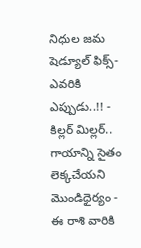నిధుల జమ షెడ్యూల్ ఫిక్స్- ఎవరికి ఎప్పుడు..!! -
కిల్లర్ మిల్లర్.. గాయాన్ని సైతం లెక్కచేయని మొండిధైర్యం -
ఈ రాశి వారికి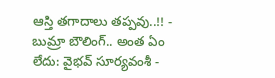ఆస్తి తగాదాలు తప్పవు..!! -
బుమ్రా బౌలింగ్.. అంత ఏం లేదు: వైభవ్ సూర్యవంశీ -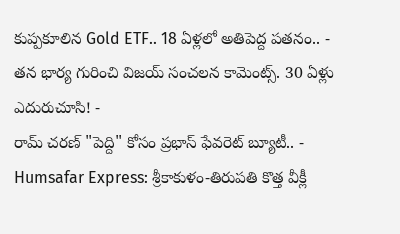కుప్పకూలిన Gold ETF.. 18 ఏళ్లలో అతిపెద్ద పతనం.. -
తన భార్య గురించి విజయ్ సంచలన కామెంట్స్. 30 ఏళ్లు ఎదురుచూసి! -
రామ్ చరణ్ "పెద్ది" కోసం ప్రభాస్ ఫేవరెట్ బ్యూటీ.. -
Humsafar Express: శ్రీకాకుళం-తిరుపతి కొత్త వీక్లీ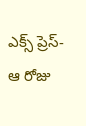ఎక్స్ ప్రెస్-ఆ రోజు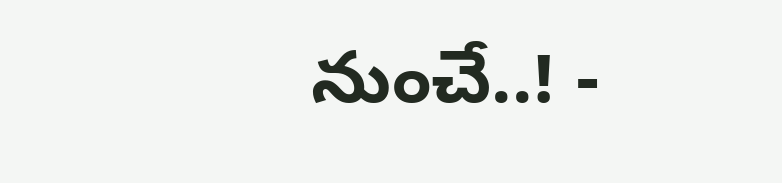నుంచే..! -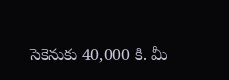సెకెనుకు 40,000 కి. మీ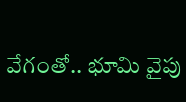వేగంతో.. భూమి వైపు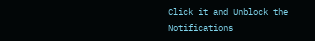Click it and Unblock the Notifications